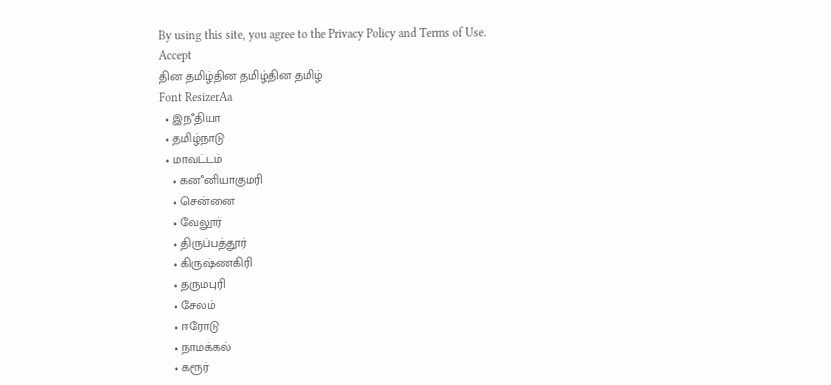By using this site, you agree to the Privacy Policy and Terms of Use.
Accept
தின தமிழ்தின தமிழ்தின தமிழ்
Font ResizerAa
  • இநஂதியா
  • தமிழ்நாடு
  • மாவட்டம்
    • கனஂனியாகுமரி
    • சென்னை
    • வேலூர்
    • திருப்பத்தூர்
    • கிருஷ்ணகிரி
    • தருமபுரி
    • சேலம்
    • ஈரோடு
    • நாமக்கல்
    • கரூர்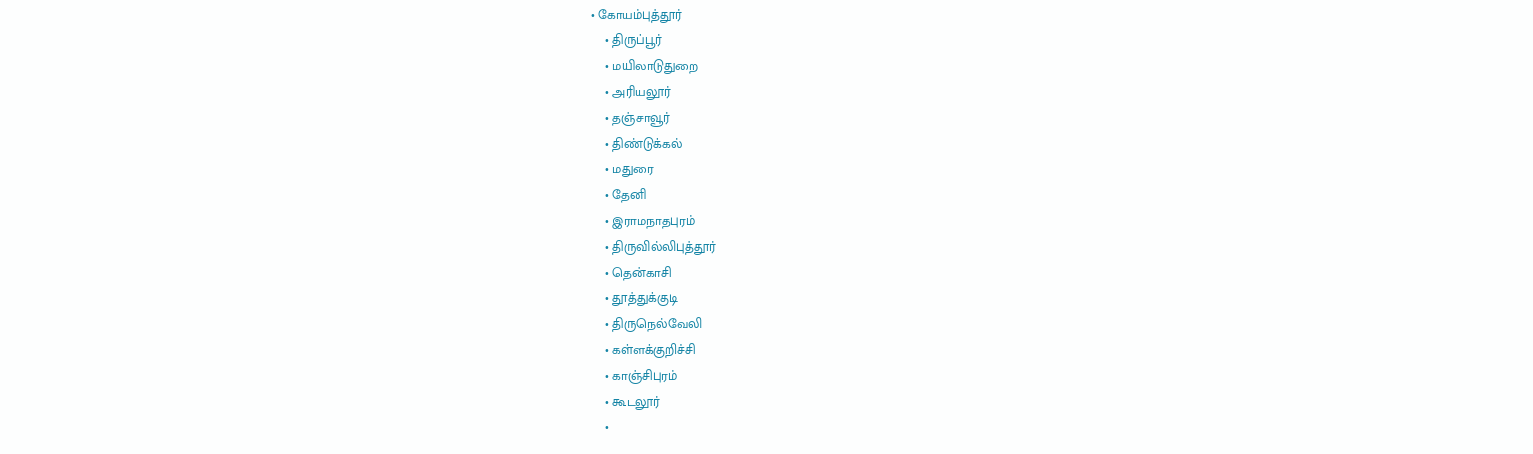• கோயம்புத்தூர்
    • திருப்பூர்
    • மயிலாடுதுறை
    • அரியலூர்
    • தஞ்சாவூர்
    • திண்டுக்கல்
    • மதுரை
    • தேனி
    • இராமநாதபுரம்
    • திருவில்லிபுத்தூர்
    • தென்காசி
    • தூத்துக்குடி
    • திருநெல்வேலி
    • கள்ளக்குறிச்சி
    • காஞ்சிபுரம்
    • கூடலூர்
    •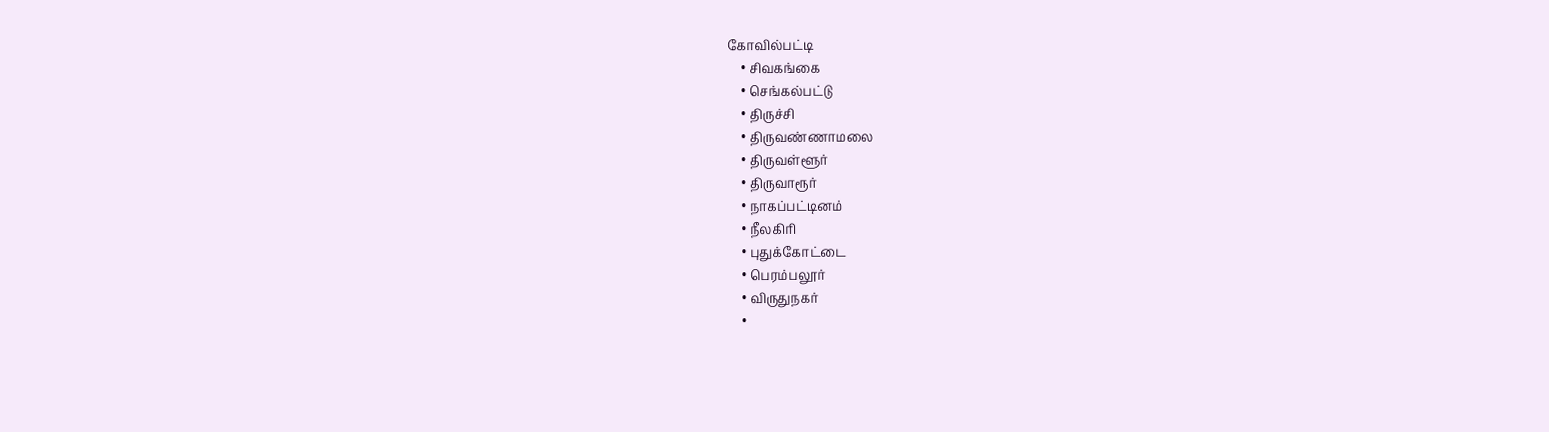கோவில்பட்டி
    • சிவகங்கை
    • செங்கல்பட்டு
    • திருச்சி
    • திருவண்ணாமலை
    • திருவள்ளூர்
    • திருவாரூர்
    • நாகப்பட்டினம்
    • நீலகிரி
    • புதுக்கோட்டை
    • பெரம்பலூர்
    • விருதுநகர்
    •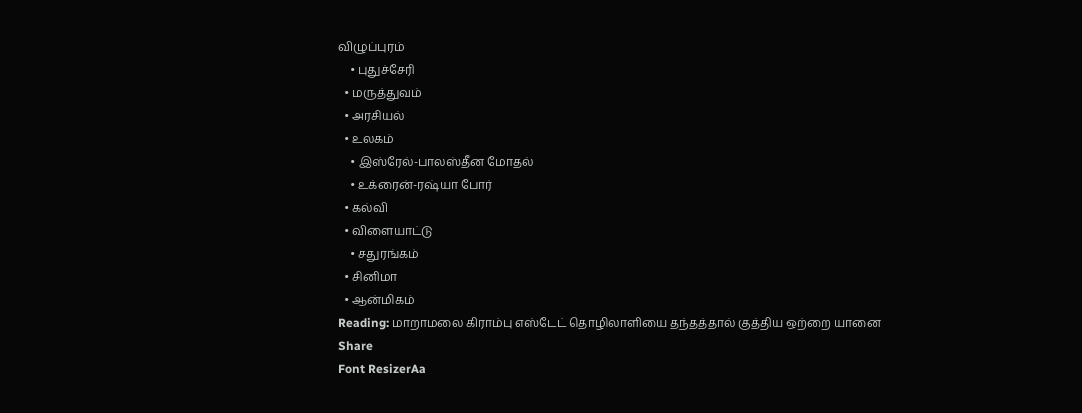விழுப்புரம்
    • புதுச்சேரி
  • மருத்துவம்
  • அரசியல்
  • உலகம்
    • இஸ்ரேல்-பாலஸ்தீன மோதல்
    • உக்ரைன்-ரஷ்யா போர்
  • கல்வி
  • விளையாட்டு
    • சதுரங்கம்
  • சினிமா
  • ஆன்மிகம்
Reading: மாறாமலை கிராம்பு எஸ்டேட் தொழிலாளியை தந்தத்தால் குத்திய ஒற்றை யானை
Share
Font ResizerAa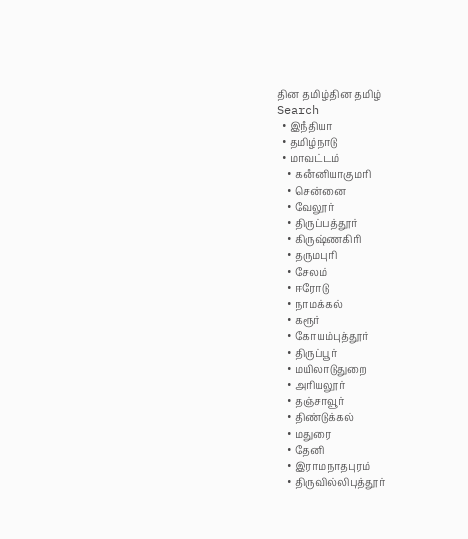தின தமிழ்தின தமிழ்
Search
  • இநஂதியா
  • தமிழ்நாடு
  • மாவட்டம்
    • கனஂனியாகுமரி
    • சென்னை
    • வேலூர்
    • திருப்பத்தூர்
    • கிருஷ்ணகிரி
    • தருமபுரி
    • சேலம்
    • ஈரோடு
    • நாமக்கல்
    • கரூர்
    • கோயம்புத்தூர்
    • திருப்பூர்
    • மயிலாடுதுறை
    • அரியலூர்
    • தஞ்சாவூர்
    • திண்டுக்கல்
    • மதுரை
    • தேனி
    • இராமநாதபுரம்
    • திருவில்லிபுத்தூர்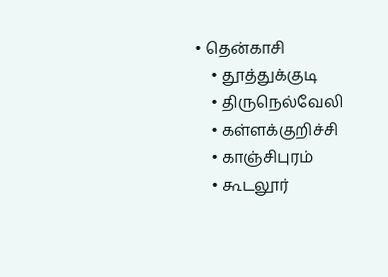• தென்காசி
    • தூத்துக்குடி
    • திருநெல்வேலி
    • கள்ளக்குறிச்சி
    • காஞ்சிபுரம்
    • கூடலூர்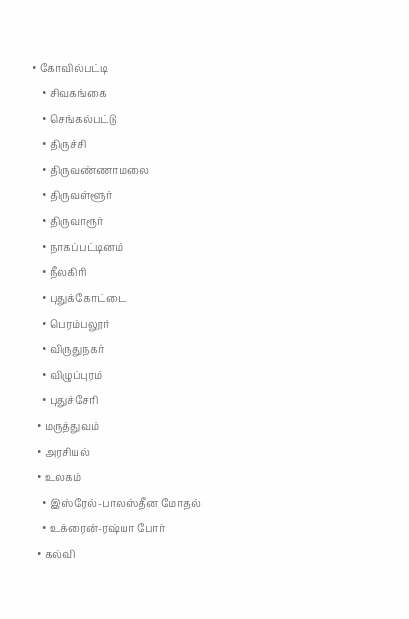• கோவில்பட்டி
    • சிவகங்கை
    • செங்கல்பட்டு
    • திருச்சி
    • திருவண்ணாமலை
    • திருவள்ளூர்
    • திருவாரூர்
    • நாகப்பட்டினம்
    • நீலகிரி
    • புதுக்கோட்டை
    • பெரம்பலூர்
    • விருதுநகர்
    • விழுப்புரம்
    • புதுச்சேரி
  • மருத்துவம்
  • அரசியல்
  • உலகம்
    • இஸ்ரேல்-பாலஸ்தீன மோதல்
    • உக்ரைன்-ரஷ்யா போர்
  • கல்வி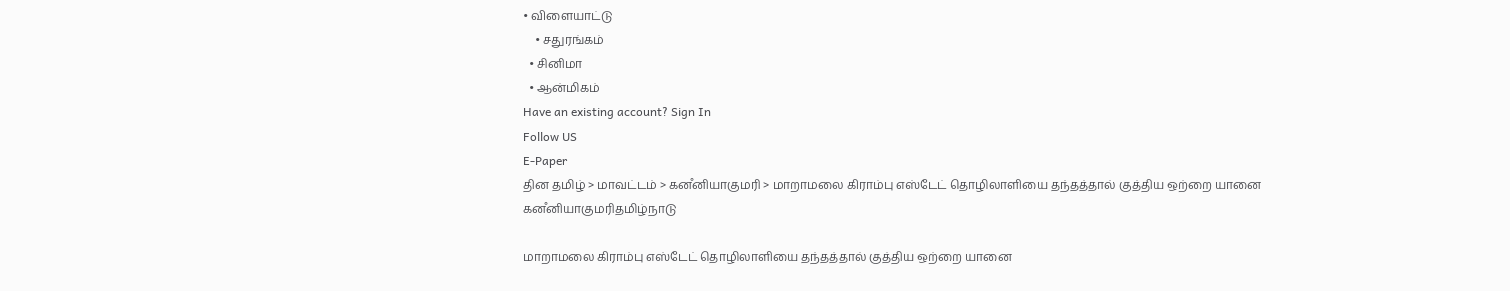• விளையாட்டு
    • சதுரங்கம்
  • சினிமா
  • ஆன்மிகம்
Have an existing account? Sign In
Follow US
E-Paper
தின தமிழ் > மாவட்டம் > கனஂனியாகுமரி > மாறாமலை கிராம்பு எஸ்டேட் தொழிலாளியை தந்தத்தால் குத்திய ஒற்றை யானை
கனஂனியாகுமரிதமிழ்நாடு

மாறாமலை கிராம்பு எஸ்டேட் தொழிலாளியை தந்தத்தால் குத்திய ஒற்றை யானை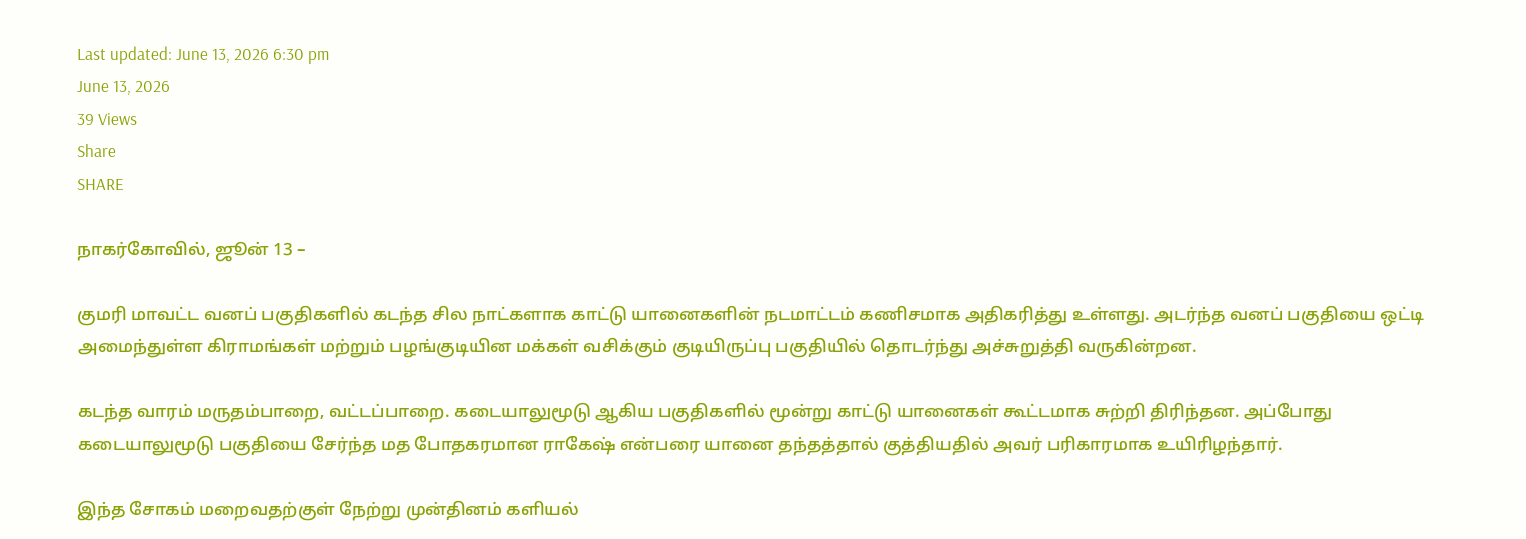Last updated: June 13, 2026 6:30 pm
June 13, 2026
39 Views
Share
SHARE

நாகர்கோவில், ஜூன் 13 –

குமரி மாவட்ட வனப் பகுதிகளில் கடந்த சில நாட்களாக காட்டு யானைகளின் நடமாட்டம் கணிசமாக அதிகரித்து உள்ளது. அடர்ந்த வனப் பகுதியை ஒட்டி அமைந்துள்ள கிராமங்கள் மற்றும் பழங்குடியின மக்கள் வசிக்கும் குடியிருப்பு பகுதியில் தொடர்ந்து அச்சுறுத்தி வருகின்றன.

கடந்த வாரம் மருதம்பாறை, வட்டப்பாறை. கடையாலுமூடு ஆகிய பகுதிகளில் மூன்று காட்டு யானைகள் கூட்டமாக சுற்றி திரிந்தன. அப்போது கடையாலுமூடு பகுதியை சேர்ந்த மத போதகரமான ராகேஷ் என்பரை யானை தந்தத்தால் குத்தியதில் அவர் பரிகாரமாக உயிரிழந்தார்.

இந்த சோகம் மறைவதற்குள் நேற்று முன்தினம் களியல்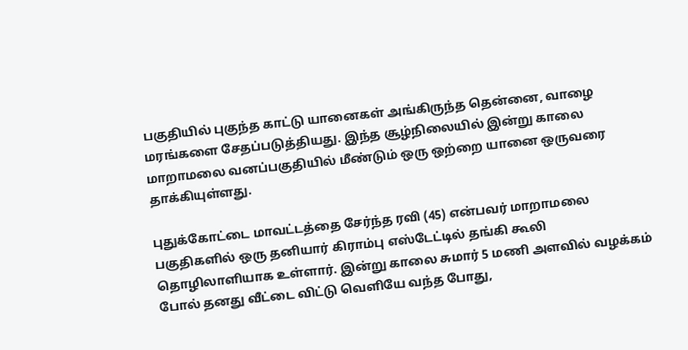பகுதியில் புகுந்த காட்டு யானைகள் அங்கிருந்த தென்னை, வாழை மரங்களை சேதப்படுத்தியது. இந்த சூழ்நிலையில் இன்று காலை மாறாமலை வனப்பகுதியில் மீண்டும் ஒரு ஒற்றை யானை ஒருவரை தாக்கியுள்ளது.

புதுக்கோட்டை மாவட்டத்தை சேர்ந்த ரவி (45) என்பவர் மாறாமலை பகுதிகளில் ஒரு தனியார் கிராம்பு எஸ்டேட்டில் தங்கி கூலி தொழிலாளியாக உள்ளார். இன்று காலை சுமார் 5 மணி அளவில் வழக்கம் போல் தனது வீட்டை விட்டு வெளியே வந்த போது,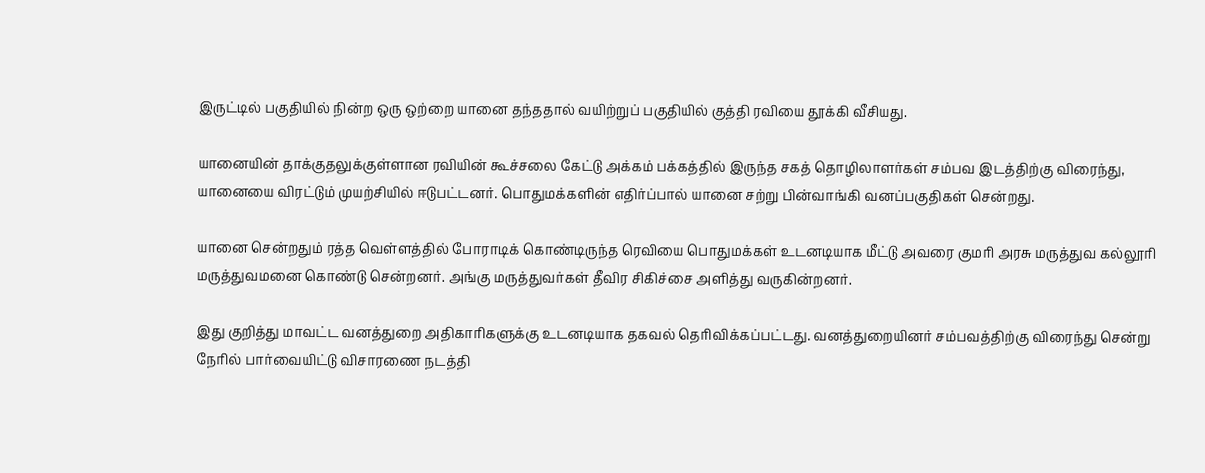இருட்டில் பகுதியில் நின்ற ஒரு ஒற்றை யானை தந்ததால் வயிற்றுப் பகுதியில் குத்தி ரவியை தூக்கி வீசியது.

யானையின் தாக்குதலுக்குள்ளான ரவியின் கூச்சலை கேட்டு அக்கம் பக்கத்தில் இருந்த சகத் தொழிலாளர்கள் சம்பவ இடத்திற்கு விரைந்து, யானையை விரட்டும் முயற்சியில் ஈடுபட்டனர். பொதுமக்களின் எதிர்ப்பால் யானை சற்று பின்வாங்கி வனப்பகுதிகள் சென்றது.

யானை சென்றதும் ரத்த வெள்ளத்தில் போராடிக் கொண்டிருந்த ரெவியை பொதுமக்கள் உடனடியாக மீட்டு அவரை குமரி அரசு மருத்துவ கல்லூரி மருத்துவமனை கொண்டு சென்றனர். அங்கு மருத்துவர்கள் தீவிர சிகிச்சை அளித்து வருகின்றனர்.

இது குறித்து மாவட்ட வனத்துறை அதிகாரிகளுக்கு உடனடியாக தகவல் தெரிவிக்கப்பட்டது. வனத்துறையினர் சம்பவத்திற்கு விரைந்து சென்று நேரில் பார்வையிட்டு விசாரணை நடத்தி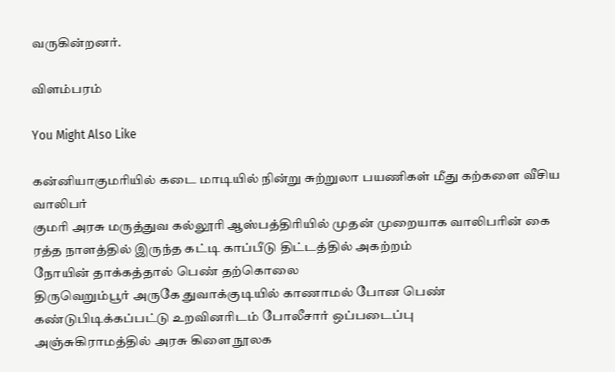வருகின்றனர்.

விளம்பரம்

You Might Also Like

கன்னியாகுமரியில் கடை மாடியில் நின்று சுற்றுலா பயணிகள் மீது கற்களை வீசிய வாலிபர்
குமரி அரசு மருத்துவ கல்லூரி ஆஸ்பத்திரியில் முதன் முறையாக வாலிபரின் கை ரத்த நாளத்தில் இருந்த கட்டி காப்பீடு திட்டத்தில் அகற்றம்
நோயின் தாக்கத்தால் பெண் தற்கொலை
திருவெறும்பூர் அருகே துவாக்குடியில் காணாமல் போன பெண் கண்டுபிடிக்கப்பட்டு உறவினரிடம் போலீசார் ஒப்படைப்பு
அஞ்சுகிராமத்தில் அரசு கிளை நூலக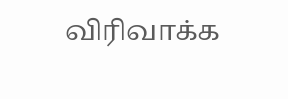விரிவாக்க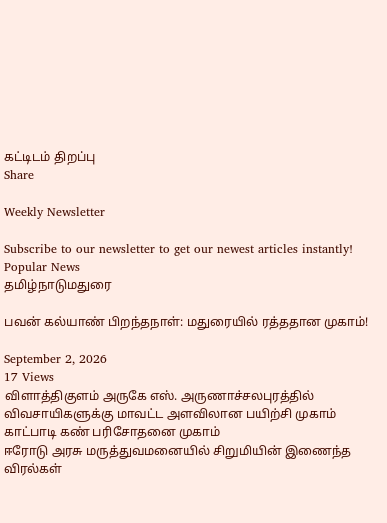கட்டிடம் திறப்பு
Share

Weekly Newsletter

Subscribe to our newsletter to get our newest articles instantly!
Popular News
தமிழ்நாடுமதுரை

பவன் கல்யாண் பிறந்தநாள்: மதுரையில் ரத்ததான முகாம்!

September 2, 2026
17 Views
விளாத்திகுளம் அருகே எஸ். அருணாச்சலபுரத்தில் விவசாயிகளுக்கு மாவட்ட அளவிலான பயிற்சி முகாம்
காட்பாடி கண் பரிசோதனை முகாம்
ஈரோடு அரசு மருத்துவமனையில் சிறுமியின் இணைந்த விரல்கள்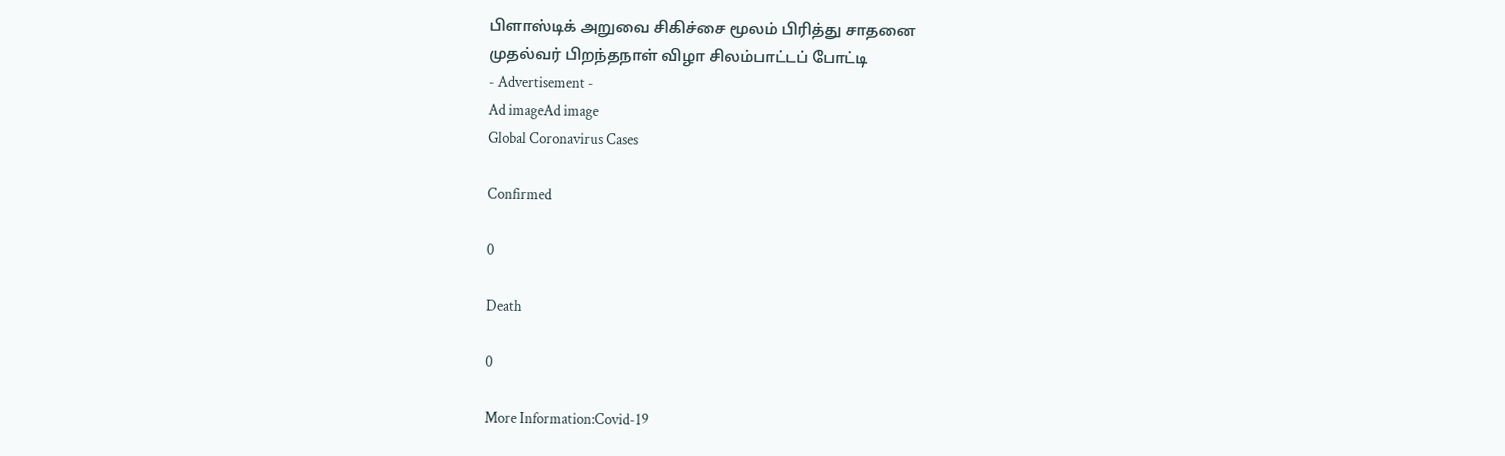பிளாஸ்டிக் அறுவை சிகிச்சை மூலம் பிரித்து சாதனை
முதல்வர் பிறந்தநாள் விழா சிலம்பாட்டப் போட்டி
- Advertisement -
Ad imageAd image
Global Coronavirus Cases

Confirmed

0

Death

0

More Information:Covid-19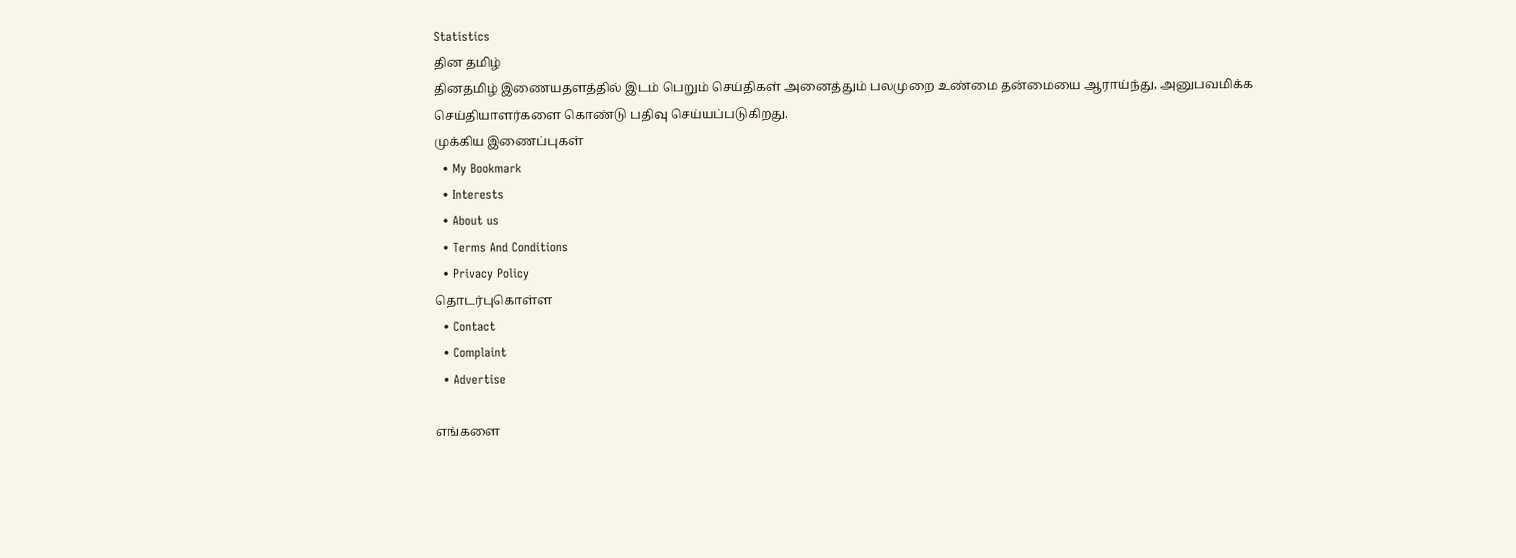Statistics
தின தமிழ்
தினதமிழ் இணையதளத்தில் இடம் பெறும் செய்திகள் அனைத்தும் பலமுறை உண்மை தன்மையை ஆராய்ந்து, அனுபவமிக்க செய்தியாளர்களை கொண்டு பதிவு செய்யப்படுகிறது.
முக்கிய இணைப்புகள்
  • My Bookmark
  • Interests
  • About us
  • Terms And Conditions
  • Privacy Policy
தொடர்புகொள்ள
  • Contact
  • Complaint
  • Advertise

எங்களை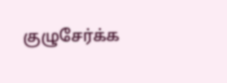குழுசேர்க்க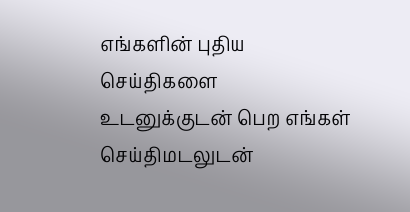எங்களின் புதிய செய்திகளை உடனுக்குடன் பெற எங்கள் செய்திமடலுடன்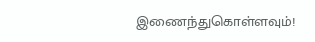இணைந்துகொள்ளவும்!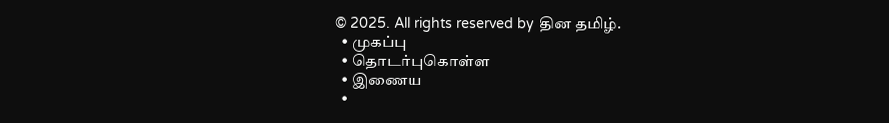© 2025. All rights reserved by தின தமிழ்.
  • முகப்பு
  • தொடர்புகொள்ள
  • இணைய
  •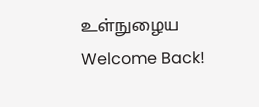உள்நுழைய
Welcome Back!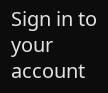Sign in to your account